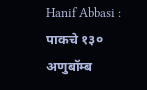Hanif Abbasi : पाकचे १३० अणुबॉम्ब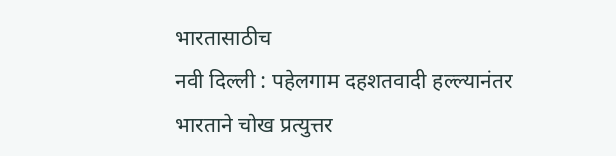भारतासाठीच
नवी दिल्ली : पहेलगाम दहशतवादी हल्ल्यानंतर भारताने चोख प्रत्युत्तर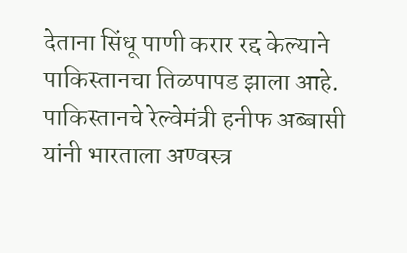देताना सिंधू पाणी करार रद्द केल्याने पाकिस्तानचा तिळपापड झाला आहे. पाकिस्तानचे रेल्वेमंत्री हनीफ अब्बासी यांनी भारताला अण्वस्त्र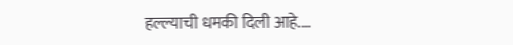हल्ल्याची धमकी दिली आहे.…